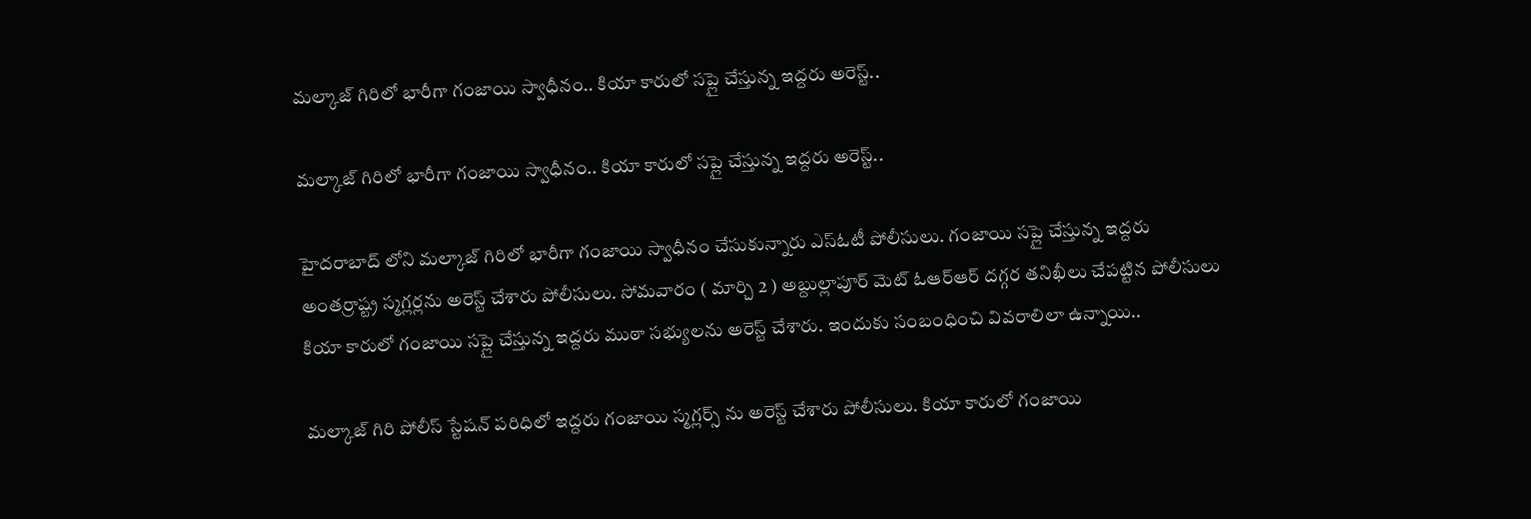మల్కాజ్ గిరిలో భారీగా గంజాయి స్వాధీనం.. కియా కారులో సప్లై చేస్తున్న ఇద్దరు అరెస్ట్..

మల్కాజ్ గిరిలో భారీగా గంజాయి స్వాధీనం.. కియా కారులో సప్లై చేస్తున్న ఇద్దరు అరెస్ట్..

హైదరాబాద్ లోని మల్కాజ్ గిరిలో భారీగా గంజాయి స్వాధీనం చేసుకున్నారు ఎస్ఓటీ పోలీసులు. గంజాయి సప్లై చేస్తున్న ఇద్దరు అంతర్రాష్ట్ర స్మగ్లర్లను అరెస్ట్ చేశారు పోలీసులు. సోమవారం ( మార్చి 2 ) అబ్దుల్లాపూర్ మెట్ ఓఆర్ఆర్ దగ్గర తనిఖీలు చేపట్టిన పోలీసులు కియా కారులో గంజాయి సప్లై చేస్తున్న ఇద్దరు ముఠా సభ్యులను అరెస్ట్ చేశారు. ఇందుకు సంబంధించి వివరాలిలా ఉన్నాయి..

మల్కాజ్ గిరి పోలీస్ స్టేషన్ పరిధిలో ఇద్దరు గంజాయి స్మగ్లర్స్ ను అరెస్ట్ చేశారు పోలీసులు. కియా కారులో గంజాయి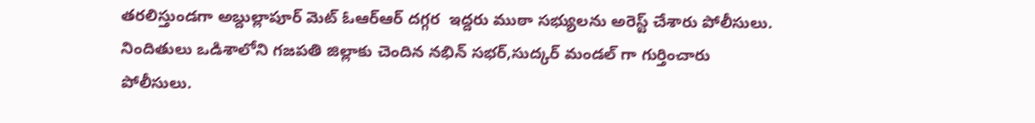తరలిస్తుండగా అబ్దుల్లాపూర్ మెట్ ఓఆర్ఆర్ దగ్గర  ఇద్దరు ముఠా సభ్యులను అరెస్ట్ చేశారు పోలీసులు. నిందితులు ఒడిశాలోని గజపతి జిల్లాకు చెందిన నభిన్ సభర్,సుద్కర్ మండల్ గా గుర్తించారు పోలీసులు.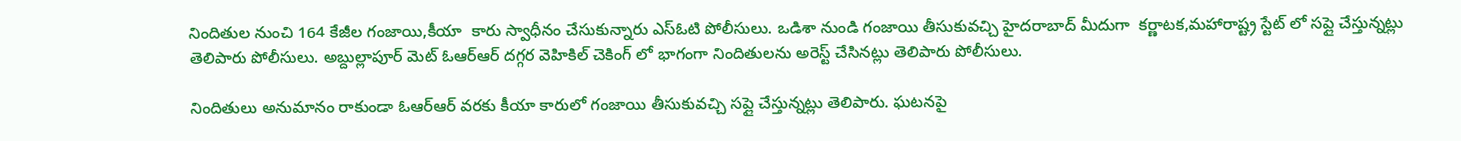నిందితుల నుంచి 164 కేజీల గంజాయి,కీయా  కారు స్వాధీనం చేసుకున్నారు ఎస్ఓటి పోలీసులు. ఒడిశా నుండి గంజాయి తీసుకువచ్చి హైదరాబాద్ మీదుగా  కర్ణాటక,మహారాష్ట్ర స్టేట్ లో సప్లై చేస్తున్నట్లు తెలిపారు పోలీసులు. అబ్దుల్లాపూర్ మెట్ ఓఆర్ఆర్ దగ్గర వెహికిల్ చెకింగ్ లో భాగంగా నిందితులను అరెస్ట్ చేసినట్లు తెలిపారు పోలీసులు.

నిందితులు అనుమానం రాకుండా ఓఆర్ఆర్ వరకు కీయా కారులో గంజాయి తీసుకువచ్చి సప్లై చేస్తున్నట్లు తెలిపారు. ఘటనపై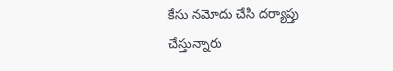కేసు నమోదు చేసి దర్యాప్తు చేస్తున్నారు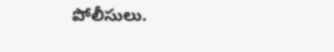పోలీసులు.